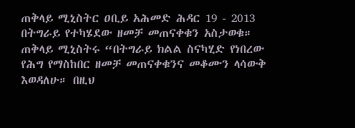ጠቅላይ ሚኒስትር ዐቢይ አሕመድ ሕዳር 19 - 2013 በትግራይ የተካሄደው ዘመቻ መጠናቀቁን አስታወቁ።
ጠቅላይ ሚኒስትሩ “በትግራይ ክልል ስናካሂድ የነበረው የሕግ የማስከበር ዘመቻ መጠናቀቁንና መቆሙን ላሳውቅ እወዳለሁ። በዚህ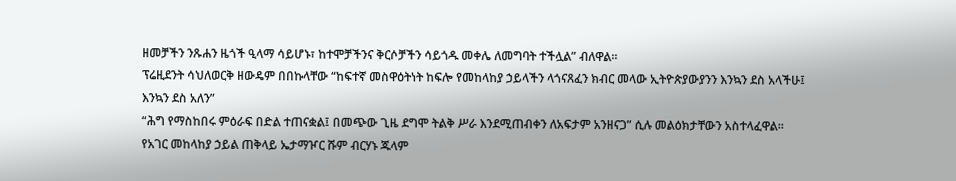ዘመቻችን ንጹሐን ዜጎች ዒላማ ሳይሆኑ፣ ከተሞቻችንና ቅርሶቻችን ሳይጎዱ መቀሌ ለመግባት ተችሏል” ብለዋል።
ፕሬዚደንት ሳህለወርቅ ዘውዴም በበኩላቸው “ከፍተኛ መስዋዕትነት ከፍሎ የመከላከያ ኃይላችን ላጎናጸፈን ክብር መላው ኢትዮጵያውያንን እንኳን ደስ አላችሁ፤ እንኳን ደስ አለን”
“ሕግ የማስከበሩ ምዕራፍ በድል ተጠናቋል፤ በመጭው ጊዜ ደግሞ ትልቅ ሥራ እንደሚጠብቀን ለአፍታም አንዘናጋ” ሲሉ መልዕክታቸውን አስተላፈዋል።
የአገር መከላከያ ኃይል ጠቅላይ ኤታማዦር ሹም ብርሃኑ ጁላም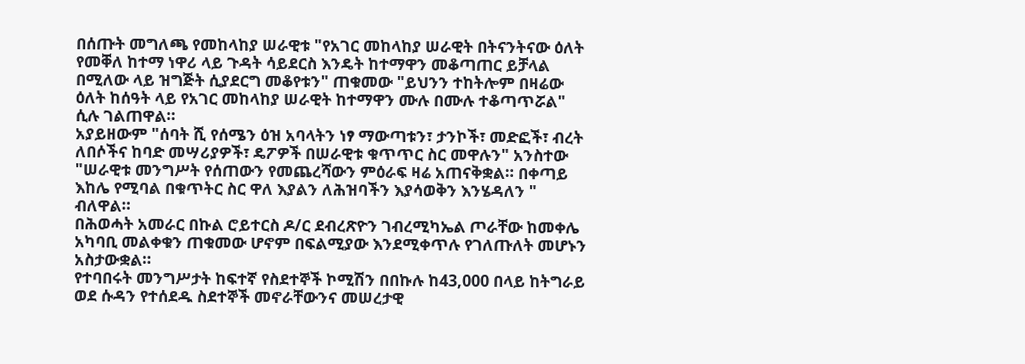በሰጡት መግለጫ የመከላከያ ሠራዊቱ "የአገር መከላከያ ሠራዊት በትናንትናው ዕለት የመቐለ ከተማ ነዋሪ ላይ ጉዳት ሳይደርስ እንዴት ከተማዋን መቆጣጠር ይቻላል በሚለው ላይ ዝግጅት ሲያደርግ መቆየቱን" ጠቁመው "ይህንን ተከትሎም በዛሬው ዕለት ከሰዓት ላይ የአገር መከላከያ ሠራዊት ከተማዋን ሙሉ በሙሉ ተቆጣጥሯል" ሲሉ ገልጠዋል።
አያይዘውም "ሰባት ሺ የሰሜን ዕዝ አባላትን ነፃ ማውጣቱን፣ ታንኮች፣ መድፎች፣ ብረት ለበሶችና ከባድ መሣሪያዎች፣ ዴፖዎች በሠራዊቱ ቁጥጥር ስር መዋሉን" አንስተው "ሠራዊቱ መንግሥት የሰጠውን የመጨረሻውን ምዕራፍ ዛሬ አጠናቅቋል። በቀጣይ እከሌ የሚባል በቁጥትር ስር ዋለ እያልን ለሕዝባችን እያሳወቅን እንሄዳለን " ብለዋል።
በሕወሓት አመራር በኩል ሮይተርስ ዶ/ር ደብረጽዮን ገብረሚካኤል ጦራቸው ከመቀሌ አካባቢ መልቀቁን ጠቁመው ሆኖም በፍልሚያው እንደሚቀጥሉ የገለጡለት መሆኑን አስታውቋል።
የተባበሩት መንግሥታት ከፍተኛ የስደተኞች ኮሚሽን በበኩሉ ከ43,000 በላይ ከትግራይ ወደ ሱዳን የተሰደዱ ስደተኞች መኖራቸውንና መሠረታዊ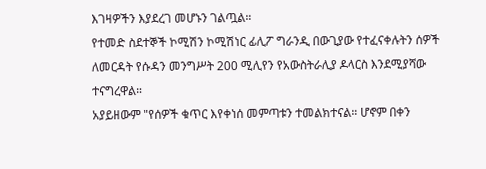እገዛዎችን እያደረገ መሆኑን ገልጧል።
የተመድ ስደተኞች ኮሚሽን ኮሚሽነር ፊሊፖ ግራንዲ በውጊያው የተፈናቀሉትን ሰዎች ለመርዳት የሱዳን መንግሥት 200 ሚሊየን የአውስትራሊያ ዶላርስ እንደሚያሻው ተናግረዋል።
አያይዘውም "የሰዎች ቁጥር እየቀነሰ መምጣቱን ተመልክተናል። ሆኖም በቀን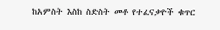ከአምስት እስከ ስድስት መቶ የተፈናቃዮች ቁጥር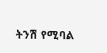ትንሽ የሚባል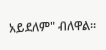አይደለም" ብለዋል።